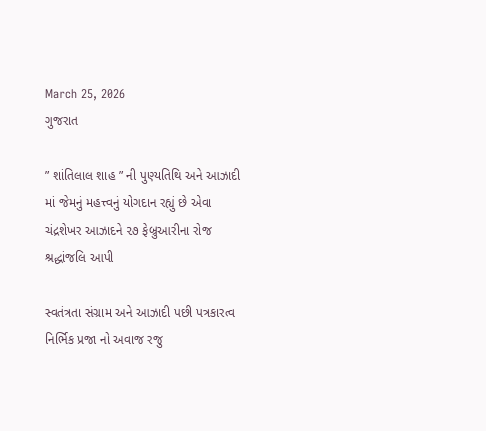March 25, 2026
ગુજરાત

” શાંતિલાલ શાહ ” ની પુણ્યતિથિ અને આઝાદી માં જેમનું મહત્ત્વનું યોગદાન રહ્યું છે એવા ચંદ્રશેખર આઝાદને ૨૭ ફેબ્રુઆરીના રોજ શ્રદ્ધાંજલિ આપી

સ્વતંત્રતા સંગ્રામ અને આઝાદી પછી પત્રકારત્વ નિર્ભિક પ્રજા નો અવાજ રજુ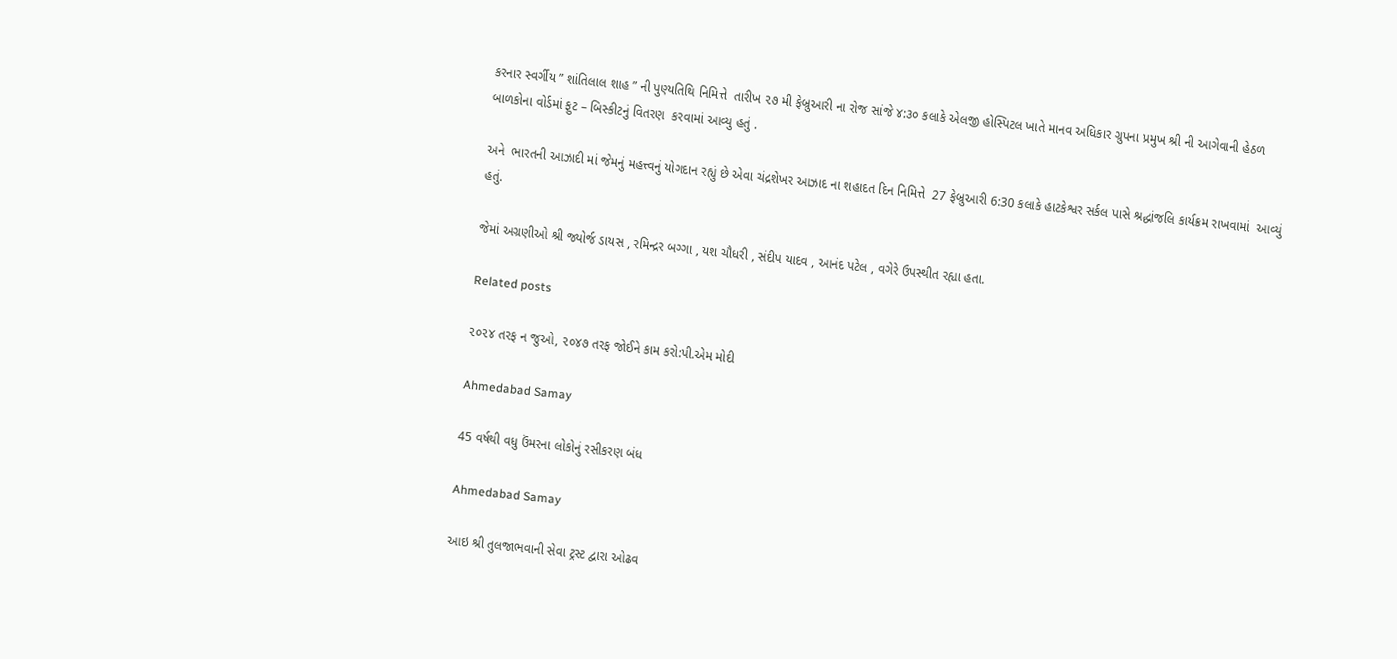કરનાર સ્વર્ગીય ” શાંતિલાલ શાહ ” ની પુણ્યતિથિ નિમિત્તે  તારીખ ૨૭ મી ફેબ્રુઆરી ના રોજ સાંજે ૪:૩૦ કલાકે એલજી હોસ્પિટલ ખાતે માનવ અધિકાર ગ્રુપના પ્રમુખ શ્રી ની આગેવાની હેઠળ બાળકોના વોર્ડમાં ફુટ – બિસ્કીટનું વિતરણ  કરવામાં આવ્યુ હતું .

અને  ભારતની આઝાદી માં જેમનું મહત્ત્વનું યોગદાન રહ્યું છે એવા ચંદ્રશેખર આઝાદ ના શહાદત દિન નિમિત્તે  27 ફેબ્રુઆરી 6:30 કલાકે હાટકેશ્વર સર્કલ પાસે શ્રદ્ધાંજલિ કાર્યક્રમ રાખવામાં  આવ્યું હતું.

જેમાં અગ્રણીઓ શ્રી જ્યોર્જ ડાયસ , રમિન્દ્રર બગ્ગા , યશ ચૌધરી , સંદીપ યાદવ , આનંદ પટેલ , વગેરે ઉપસ્થીત રહ્યા હતા.

Related posts

૨૦૨૪ તરફ ન જુઓ, ૨૦૪૭ તરફ જોઈને કામ કરો:પી.એમ મોદી

Ahmedabad Samay

45 વર્ષથી વધુ ઉંમરના લોકોનું રસીકરણ બંધ

Ahmedabad Samay

આઇ શ્રી તુલજાભવાની સેવા ટ્રસ્ટ દ્વારા ઓઢવ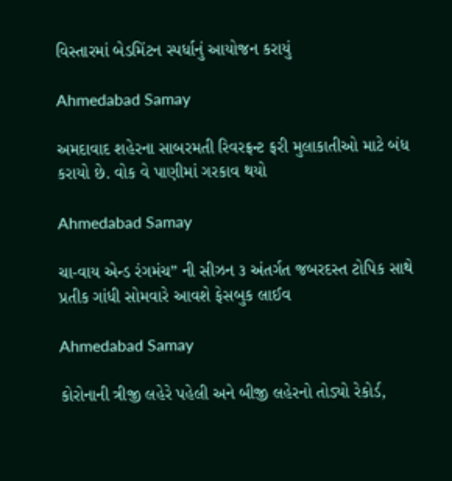વિસ્તારમાં બેડમિંટન સ્પર્ધાનું આયોજન કરાયું

Ahmedabad Samay

અમદાવાદ શહેરના સાબરમતી રિવરફ્રન્ટ ફરી મુલાકાતીઓ માટે બંધ કરાયો છે. વોક વે પાણીમાં ગરકાવ થયો

Ahmedabad Samay

ચા-વાય એન્ડ રંગમંચ” ની સીઝન ૩ અંતર્ગત જબરદસ્ત ટોપિક સાથે પ્રતીક ગાંધી સોમવારે આવશે ફેસબુક લાઈવ

Ahmedabad Samay

કોરોનાની ત્રીજી લહેરે પહેલી અને બીજી લહેરનો તોડ્યો રેકોર્ડ,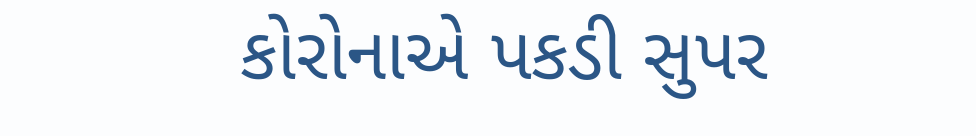કોરોનાએ પકડી સુપર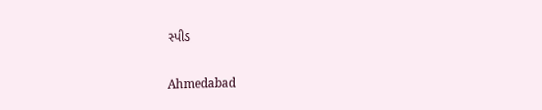સ્પીડ

Ahmedabad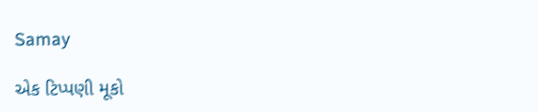Samay

એક ટિપ્પણી મૂકો